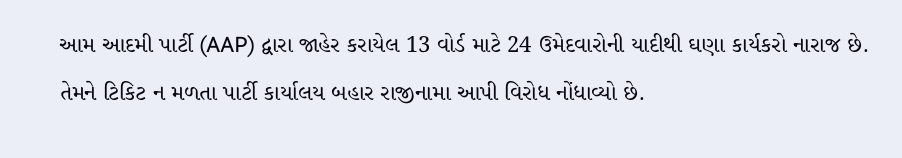આમ આદમી પાર્ટી (AAP) દ્વારા જાહેર કરાયેલ 13 વોર્ડ માટે 24 ઉમેદવારોની યાદીથી ઘણા કાર્યકરો નારાજ છે. તેમને ટિકિટ ન મળતા પાર્ટી કાર્યાલય બહાર રાજીનામા આપી વિરોધ નોંધાવ્યો છે.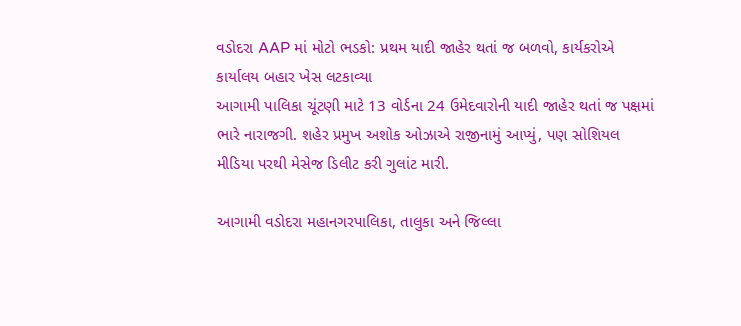વડોદરા AAP માં મોટો ભડકો: પ્રથમ યાદી જાહેર થતાં જ બળવો, કાર્યકરોએ કાર્યાલય બહાર ખેસ લટકાવ્યા
આગામી પાલિકા ચૂંટણી માટે 13 વોર્ડના 24 ઉમેદવારોની યાદી જાહેર થતાં જ પક્ષમાં ભારે નારાજગી. શહેર પ્રમુખ અશોક ઓઝાએ રાજીનામું આપ્યું, પણ સોશિયલ મીડિયા પરથી મેસેજ ડિલીટ કરી ગુલાંટ મારી.

આગામી વડોદરા મહાનગરપાલિકા, તાલુકા અને જિલ્લા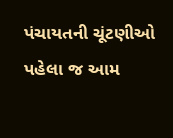પંચાયતની ચૂંટણીઓ પહેલા જ આમ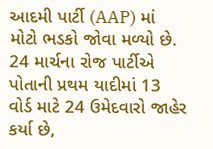આદમી પાર્ટી (AAP) માં મોટો ભડકો જોવા મળ્યો છે. 24 માર્ચના રોજ પાર્ટીએ પોતાની પ્રથમ યાદીમાં 13 વોર્ડ માટે 24 ઉમેદવારો જાહેર કર્યા છે,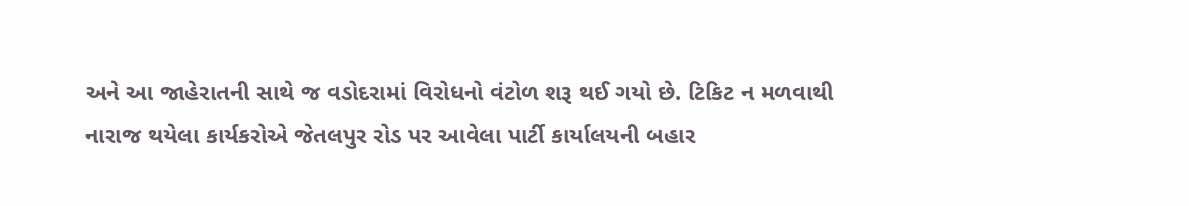અને આ જાહેરાતની સાથે જ વડોદરામાં વિરોધનો વંટોળ શરૂ થઈ ગયો છે. ટિકિટ ન મળવાથી નારાજ થયેલા કાર્યકરોએ જેતલપુર રોડ પર આવેલા પાર્ટી કાર્યાલયની બહાર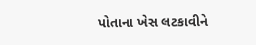પોતાના ખેસ લટકાવીને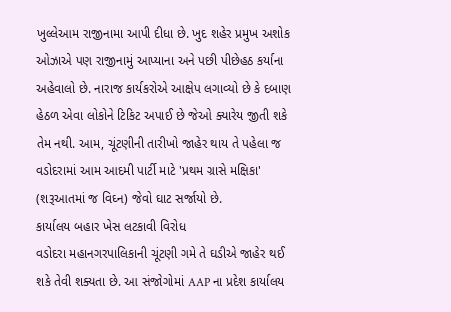ખુલ્લેઆમ રાજીનામા આપી દીધા છે. ખુદ શહેર પ્રમુખ અશોક ઓઝાએ પણ રાજીનામું આપ્યાના અને પછી પીછેહઠ કર્યાના અહેવાલો છે. નારાજ કાર્યકરોએ આક્ષેપ લગાવ્યો છે કે દબાણ હેઠળ એવા લોકોને ટિકિટ અપાઈ છે જેઓ ક્યારેય જીતી શકે તેમ નથી. આમ, ચૂંટણીની તારીખો જાહેર થાય તે પહેલા જ વડોદરામાં આમ આદમી પાર્ટી માટે 'પ્રથમ ગ્રાસે મક્ષિકા' (શરૂઆતમાં જ વિઘ્ન) જેવો ઘાટ સર્જાયો છે.
કાર્યાલય બહાર ખેસ લટકાવી વિરોધ
વડોદરા મહાનગરપાલિકાની ચૂંટણી ગમે તે ઘડીએ જાહેર થઈ શકે તેવી શક્યતા છે. આ સંજોગોમાં AAP ના પ્રદેશ કાર્યાલય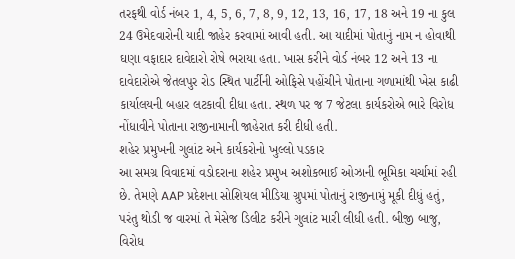તરફથી વોર્ડ નંબર 1, 4, 5, 6, 7, 8, 9, 12, 13, 16, 17, 18 અને 19 ના કુલ 24 ઉમેદવારોની યાદી જાહેર કરવામાં આવી હતી. આ યાદીમાં પોતાનું નામ ન હોવાથી ઘણા વફાદાર દાવેદારો રોષે ભરાયા હતા. ખાસ કરીને વોર્ડ નંબર 12 અને 13 ના દાવેદારોએ જેતલપુર રોડ સ્થિત પાર્ટીની ઓફિસે પહોંચીને પોતાના ગળામાંથી ખેસ કાઢી કાર્યાલયની બહાર લટકાવી દીધા હતા. સ્થળ પર જ 7 જેટલા કાર્યકરોએ ભારે વિરોધ નોંધાવીને પોતાના રાજીનામાની જાહેરાત કરી દીધી હતી.
શહેર પ્રમુખની ગુલાંટ અને કાર્યકરોનો ખુલ્લો પડકાર
આ સમગ્ર વિવાદમાં વડોદરાના શહેર પ્રમુખ અશોકભાઈ ઓઝાની ભૂમિકા ચર્ચામાં રહી છે. તેમણે AAP પ્રદેશના સોશિયલ મીડિયા ગ્રુપમાં પોતાનું રાજીનામું મૂકી દીધું હતું, પરંતુ થોડી જ વારમાં તે મેસેજ ડિલીટ કરીને ગુલાંટ મારી લીધી હતી. બીજી બાજુ, વિરોધ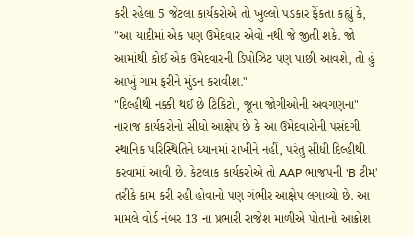કરી રહેલા 5 જેટલા કાર્યકરોએ તો ખુલ્લો પડકાર ફેંકતા કહ્યું કે, "આ યાદીમાં એક પણ ઉમેદવાર એવો નથી જે જીતી શકે. જો આમાંથી કોઈ એક ઉમેદવારની ડિપોઝિટ પણ પાછી આવશે, તો હું આખું ગામ ફરીને મુંડન કરાવીશ."
"દિલ્હીથી નક્કી થઈ છે ટિકિટો, જૂના જોગીઓની અવગણના"
નારાજ કાર્યકરોનો સીધો આક્ષેપ છે કે આ ઉમેદવારોની પસંદગી સ્થાનિક પરિસ્થિતિને ધ્યાનમાં રાખીને નહીં, પરંતુ સીધી દિલ્હીથી કરવામાં આવી છે. કેટલાક કાર્યકરોએ તો AAP ભાજપની 'B ટીમ' તરીકે કામ કરી રહી હોવાનો પણ ગંભીર આક્ષેપ લગાવ્યો છે. આ મામલે વોર્ડ નંબર 13 ના પ્રભારી રાજેશ માળીએ પોતાનો આક્રોશ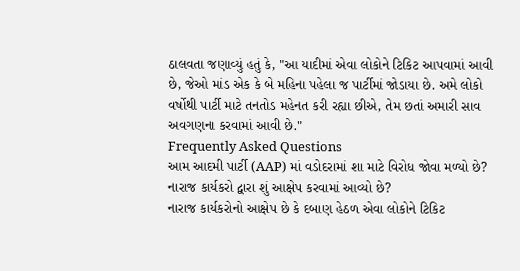ઠાલવતા જણાવ્યું હતું કે, "આ યાદીમાં એવા લોકોને ટિકિટ આપવામાં આવી છે, જેઓ માંડ એક કે બે મહિના પહેલા જ પાર્ટીમાં જોડાયા છે. અમે લોકો વર્ષોથી પાર્ટી માટે તનતોડ મહેનત કરી રહ્યા છીએ, તેમ છતાં અમારી સાવ અવગણના કરવામાં આવી છે."
Frequently Asked Questions
આમ આદમી પાર્ટી (AAP) માં વડોદરામાં શા માટે વિરોધ જોવા મળ્યો છે?
નારાજ કાર્યકરો દ્વારા શું આક્ષેપ કરવામાં આવ્યો છે?
નારાજ કાર્યકરોનો આક્ષેપ છે કે દબાણ હેઠળ એવા લોકોને ટિકિટ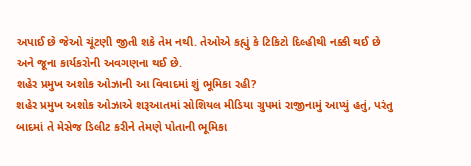અપાઈ છે જેઓ ચૂંટણી જીતી શકે તેમ નથી. તેઓએ કહ્યું કે ટિકિટો દિલ્હીથી નક્કી થઈ છે અને જૂના કાર્યકરોની અવગણના થઈ છે.
શહેર પ્રમુખ અશોક ઓઝાની આ વિવાદમાં શું ભૂમિકા રહી?
શહેર પ્રમુખ અશોક ઓઝાએ શરૂઆતમાં સોશિયલ મીડિયા ગ્રુપમાં રાજીનામું આપ્યું હતું, પરંતુ બાદમાં તે મેસેજ ડિલીટ કરીને તેમણે પોતાની ભૂમિકા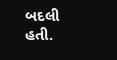બદલી હતી.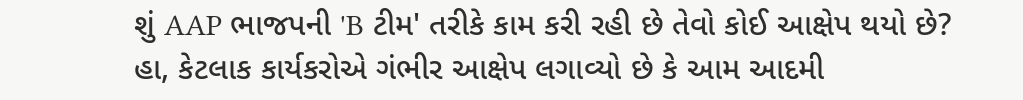શું AAP ભાજપની 'B ટીમ' તરીકે કામ કરી રહી છે તેવો કોઈ આક્ષેપ થયો છે?
હા, કેટલાક કાર્યકરોએ ગંભીર આક્ષેપ લગાવ્યો છે કે આમ આદમી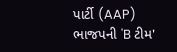પાર્ટી (AAP) ભાજપની 'B ટીમ'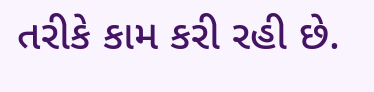તરીકે કામ કરી રહી છે.